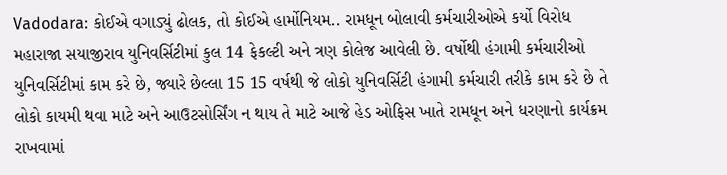Vadodara: કોઈએ વગાડ્યું ઢોલક, તો કોઈએ હાર્મોનિયમ.. રામધૂન બોલાવી કર્મચારીઓએ કર્યો વિરોધ
મહારાજા સયાજીરાવ યુનિવર્સિટીમાં કુલ 14 ફેકલ્ટી અને ત્રણ કોલેજ આવેલી છે. વર્ષોથી હંગામી કર્મચારીઓ યુનિવર્સિટીમાં કામ કરે છે, જ્યારે છેલ્લા 15 15 વર્ષથી જે લોકો યુનિવર્સિટી હંગામી કર્મચારી તરીકે કામ કરે છે તે લોકો કાયમી થવા માટે અને આઉટસોર્સિંગ ન થાય તે માટે આજે હેડ ઓફિસ ખાતે રામધૂન અને ધરણાનો કાર્યક્રમ રાખવામાં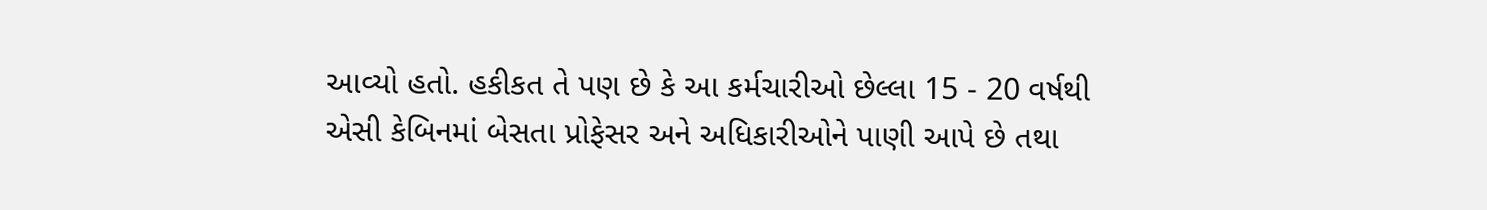આવ્યો હતો. હકીકત તે પણ છે કે આ કર્મચારીઓ છેલ્લા 15 - 20 વર્ષથી એસી કેબિનમાં બેસતા પ્રોફેસર અને અધિકારીઓને પાણી આપે છે તથા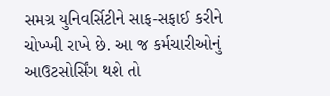સમગ્ર યુનિવર્સિટીને સાફ-સફાઈ કરીને ચોખ્ખી રાખે છે. આ જ કર્મચારીઓનું આઉટસોર્સિંગ થશે તો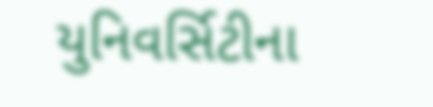યુનિવર્સિટીના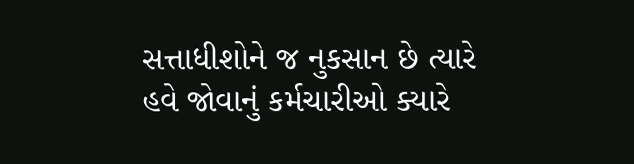સત્તાધીશોને જ નુકસાન છે ત્યારે હવે જોવાનું કર્મચારીઓ ક્યારે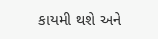કાયમી થશે અને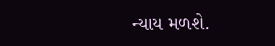ન્યાય મળશે.